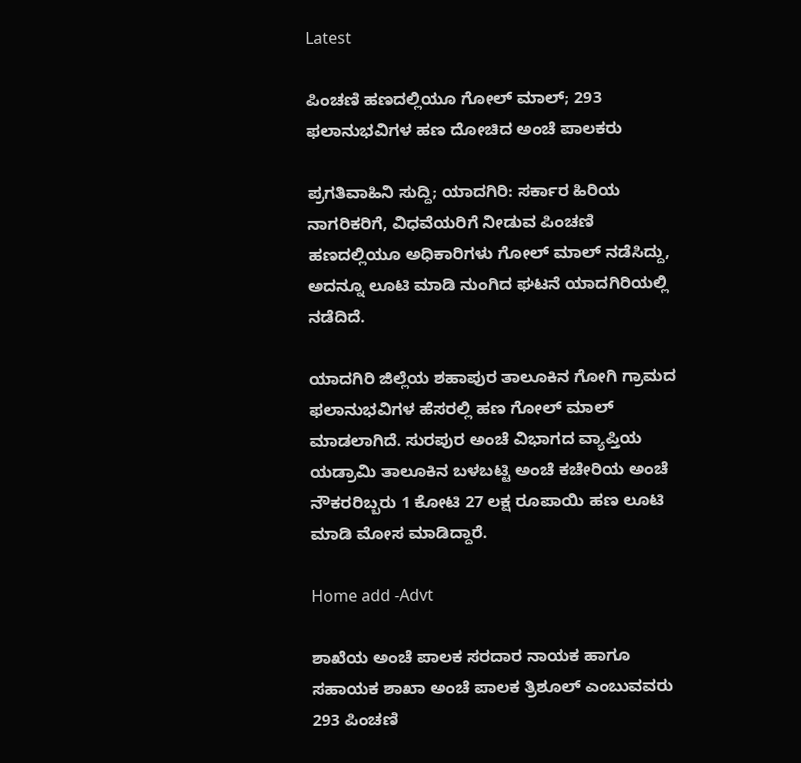Latest

ಪಿಂಚಣಿ ಹಣದಲ್ಲಿಯೂ ಗೋಲ್ ಮಾಲ್; 293 ಫಲಾನುಭವಿಗಳ ಹಣ ದೋಚಿದ ಅಂಚೆ ಪಾಲಕರು

ಪ್ರಗತಿವಾಹಿನಿ ಸುದ್ದಿ; ಯಾದಗಿರಿ: ಸರ್ಕಾರ ಹಿರಿಯ ನಾಗರಿಕರಿಗೆ, ವಿಧವೆಯರಿಗೆ ನೀಡುವ ಪಿಂಚಣಿ ಹಣದಲ್ಲಿಯೂ ಅಧಿಕಾರಿಗಳು ಗೋಲ್ ಮಾಲ್ ನಡೆಸಿದ್ದು, ಅದನ್ನೂ ಲೂಟಿ ಮಾಡಿ ನುಂಗಿದ ಘಟನೆ ಯಾದಗಿರಿಯಲ್ಲಿ ನಡೆದಿದೆ.

ಯಾದಗಿರಿ ಜಿಲ್ಲೆಯ ಶಹಾಪುರ ತಾಲೂಕಿನ ಗೋಗಿ ಗ್ರಾಮದ ಫಲಾನುಭವಿಗಳ ಹೆಸರಲ್ಲಿ ಹಣ ಗೋಲ್ ಮಾಲ್ ಮಾಡಲಾಗಿದೆ. ಸುರಪುರ ಅಂಚೆ ವಿಭಾಗದ ವ್ಯಾಪ್ತಿಯ ಯಡ್ರಾಮಿ ತಾಲೂಕಿನ ಬಳಬಟ್ಟಿ ಅಂಚೆ ಕಚೇರಿಯ ಅಂಚೆ ನೌಕರರಿಬ್ಬರು 1 ಕೋಟಿ 27 ಲಕ್ಷ ರೂಪಾಯಿ ಹಣ ಲೂಟಿ ಮಾಡಿ ಮೋಸ ಮಾಡಿದ್ದಾರೆ.

Home add -Advt

ಶಾಖೆಯ ಅಂಚೆ ಪಾಲಕ ಸರದಾರ ನಾಯಕ ಹಾಗೂ ಸಹಾಯಕ ಶಾಖಾ ಅಂಚೆ ಪಾಲಕ ತ್ರಿಶೂಲ್ ಎಂಬುವವರು 293 ಪಿಂಚಣಿ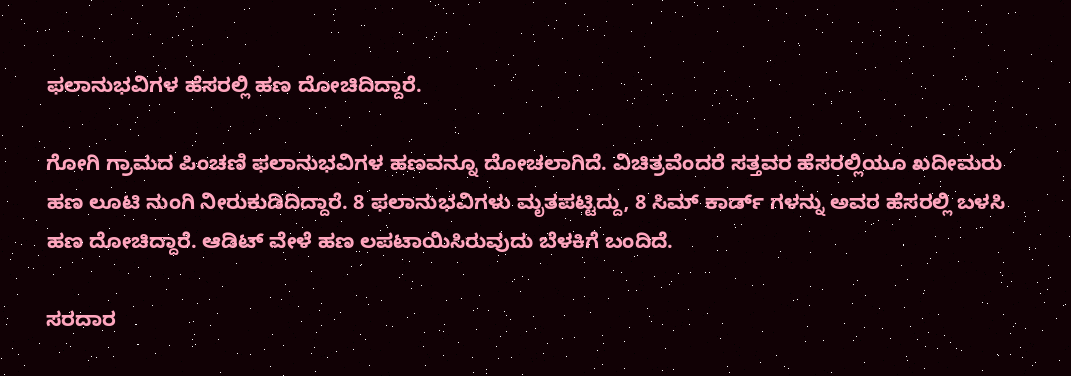ಫಲಾನುಭವಿಗಳ ಹೆಸರಲ್ಲಿ ಹಣ ದೋಚಿದಿದ್ದಾರೆ.

ಗೋಗಿ ಗ್ರಾಮದ ಪಿಂಚಣಿ ಫಲಾನುಭವಿಗಳ ಹಣವನ್ನೂ ದೋಚಲಾಗಿದೆ. ವಿಚಿತ್ರವೆಂದರೆ ಸತ್ತವರ ಹೆಸರಲ್ಲಿಯೂ ಖದೀಮರು ಹಣ ಲೂಟಿ ನುಂಗಿ ನೀರುಕುಡಿದಿದ್ದಾರೆ. 8 ಫಲಾನುಭವಿಗಳು ಮೃತಪಟ್ಟಿದ್ದು, 8 ಸಿಮ್ ಕಾರ್ಡ್ ಗಳನ್ನು ಅವರ ಹೆಸರಲ್ಲಿ ಬಳಸಿ ಹಣ ದೋಚಿದ್ದಾರೆ. ಆಡಿಟ್ ವೇಳೆ ಹಣ ಲಪಟಾಯಿಸಿರುವುದು ಬೆಳಕಿಗೆ ಬಂದಿದೆ.

ಸರದಾರ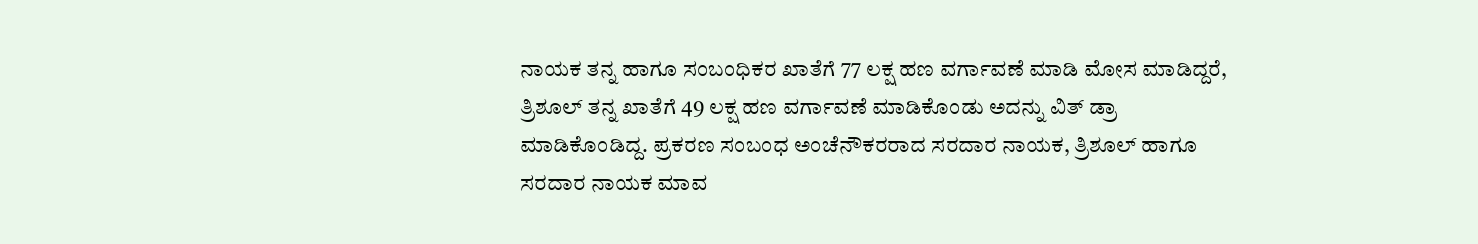ನಾಯಕ ತನ್ನ ಹಾಗೂ ಸಂಬಂಧಿಕರ ಖಾತೆಗೆ 77 ಲಕ್ಷ ಹಣ ವರ್ಗಾವಣೆ ಮಾಡಿ ಮೋಸ ಮಾಡಿದ್ದರೆ, ತ್ರಿಶೂಲ್ ತನ್ನ ಖಾತೆಗೆ 49 ಲಕ್ಷ ಹಣ ವರ್ಗಾವಣೆ ಮಾಡಿಕೊಂಡು ಅದನ್ನು ವಿತ್ ಡ್ರಾ ಮಾಡಿಕೊಂಡಿದ್ದ. ಪ್ರಕರಣ ಸಂಬಂಧ ಅಂಚೆನೌಕರರಾದ ಸರದಾರ ನಾಯಕ, ತ್ರಿಶೂಲ್ ಹಾಗೂ ಸರದಾರ ನಾಯಕ ಮಾವ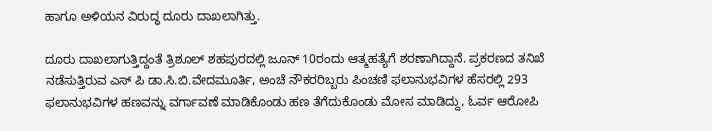ಹಾಗೂ ಅಳಿಯನ ವಿರುದ್ಧ ದೂರು ದಾಖಲಾಗಿತ್ತು.

ದೂರು ದಾಖಲಾಗುತ್ತಿದ್ದಂತೆ ತ್ರಿಶೂಲ್ ಶಹಪುರದಲ್ಲಿ ಜೂನ್ 10ರಂದು ಆತ್ಮಹತ್ಯೆಗೆ ಶರಣಾಗಿದ್ದಾನೆ. ಪ್ರಕರಣದ ತನಿಖೆ ನಡೆಸುತ್ತಿರುವ ಎಸ್ ಪಿ ಡಾ.ಸಿ.ಬಿ.ವೇದಮೂರ್ತಿ, ಅಂಚೆ ನೌಕರರಿಬ್ಬರು ಪಿಂಚಣಿ ಫಲಾನುಭವಿಗಳ ಹೆಸರಲ್ಲಿ 293 ಫಲಾನುಭವಿಗಳ ಹಣವನ್ನು ವರ್ಗಾವಣೆ ಮಾಡಿಕೊಂಡು ಹಣ ತೆಗೆದುಕೊಂಡು ಮೋಸ ಮಾಡಿದ್ದು, ಓರ್ವ ಆರೋಪಿ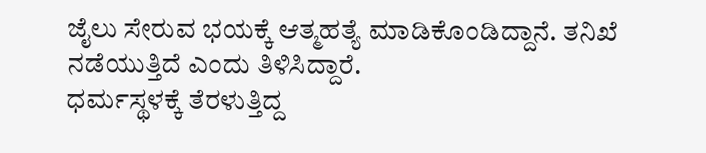ಜೈಲು ಸೇರುವ ಭಯಕ್ಕೆ ಆತ್ಮಹತ್ಯೆ ಮಾಡಿಕೊಂಡಿದ್ದಾನೆ. ತನಿಖೆ ನಡೆಯುತ್ತಿದೆ ಎಂದು ತಿಳಿಸಿದ್ದಾರೆ.
ಧರ್ಮಸ್ಥಳಕ್ಕೆ ತೆರಳುತ್ತಿದ್ದ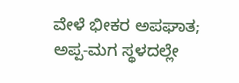ವೇಳೆ ಭೀಕರ ಅಪಘಾತ; ಅಪ್ಪ-ಮಗ ಸ್ಥಳದಲ್ಲೇ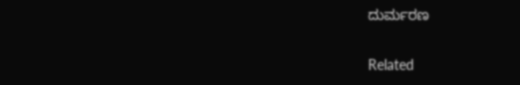ದುರ್ಮರಣ

Related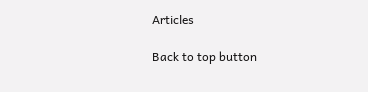Articles

Back to top button